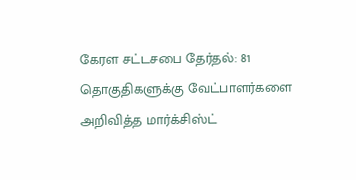கேரள சட்டசபை தேர்தல்: 81 தொகுதிகளுக்கு வேட்பாளர்களை அறிவித்த மார்க்சிஸ்ட்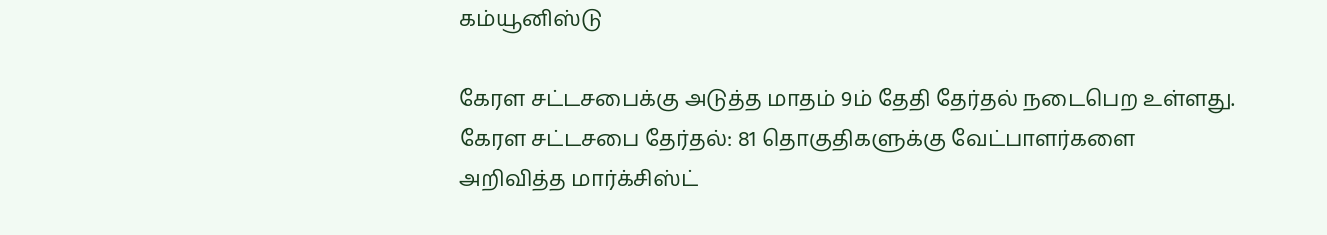கம்யூனிஸ்டு

கேரள சட்டசபைக்கு அடுத்த மாதம் 9ம் தேதி தேர்தல் நடைபெற உள்ளது.
கேரள சட்டசபை தேர்தல்: 81 தொகுதிகளுக்கு வேட்பாளர்களை அறிவித்த மார்க்சிஸ்ட்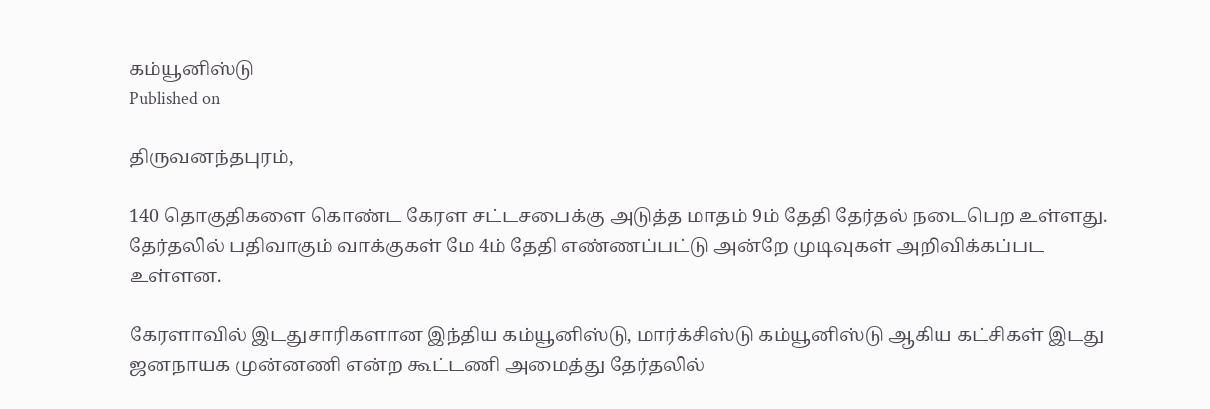கம்யூனிஸ்டு
Published on

திருவனந்தபுரம்,

140 தொகுதிகளை கொண்ட கேரள சட்டசபைக்கு அடுத்த மாதம் 9ம் தேதி தேர்தல் நடைபெற உள்ளது. தேர்தலில் பதிவாகும் வாக்குகள் மே 4ம் தேதி எண்ணப்பட்டு அன்றே முடிவுகள் அறிவிக்கப்பட உள்ளன.

கேரளாவில் இடதுசாரிகளான இந்திய கம்யூனிஸ்டு, மார்க்சிஸ்டு கம்யூனிஸ்டு ஆகிய கட்சிகள் இடது ஜனநாயக முன்னணி என்ற கூட்டணி அமைத்து தேர்தலில்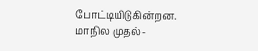போட்டியிடுகின்றன. மாநில முதல்-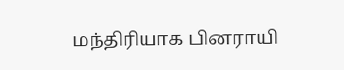மந்திரியாக பினராயி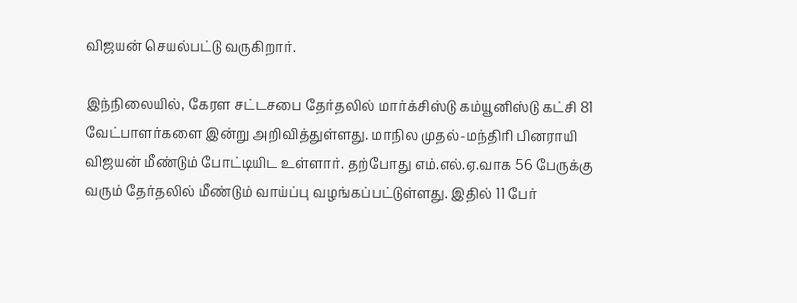விஜயன் செயல்பட்டு வருகிறார்.

இந்நிலையில், கேரள சட்டசபை தேர்தலில் மார்க்சிஸ்டு கம்யூனிஸ்டு கட்சி 81 வேட்பாளர்களை இன்று அறிவித்துள்ளது. மாநில முதல்-மந்திரி பினராயி விஜயன் மீண்டும் போட்டியிட உள்ளார். தற்போது எம்.எல்.ஏ.வாக 56 பேருக்கு வரும் தேர்தலில் மீண்டும் வாய்ப்பு வழங்கப்பட்டுள்ளது. இதில் 11 பேர்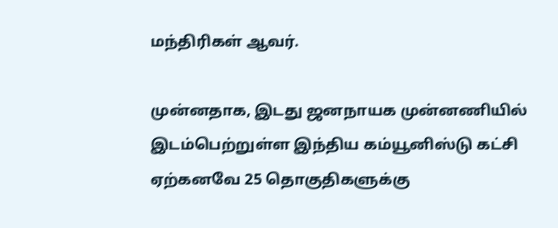மந்திரிகள் ஆவர்.

முன்னதாக, இடது ஜனநாயக முன்னணியில் இடம்பெற்றுள்ள இந்திய கம்யூனிஸ்டு கட்சி ஏற்கனவே 25 தொகுதிகளுக்கு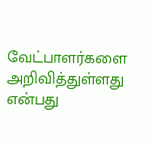வேட்பாளர்களை அறிவித்துள்ளது என்பது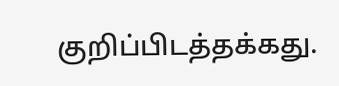குறிப்பிடத்தக்கது.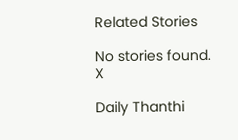Related Stories

No stories found.
X

Daily Thanthi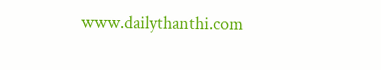www.dailythanthi.com